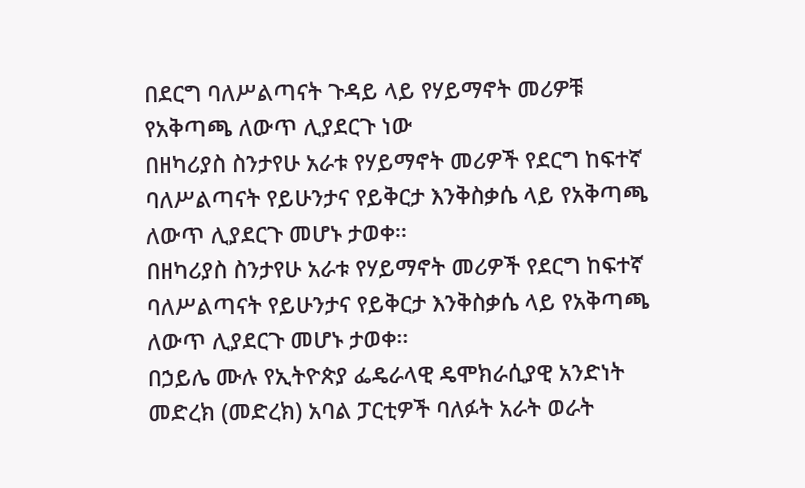በደርግ ባለሥልጣናት ጉዳይ ላይ የሃይማኖት መሪዎቹ የአቅጣጫ ለውጥ ሊያደርጉ ነው
በዘካሪያስ ስንታየሁ አራቱ የሃይማኖት መሪዎች የደርግ ከፍተኛ ባለሥልጣናት የይሁንታና የይቅርታ እንቅስቃሴ ላይ የአቅጣጫ ለውጥ ሊያደርጉ መሆኑ ታወቀ፡፡
በዘካሪያስ ስንታየሁ አራቱ የሃይማኖት መሪዎች የደርግ ከፍተኛ ባለሥልጣናት የይሁንታና የይቅርታ እንቅስቃሴ ላይ የአቅጣጫ ለውጥ ሊያደርጉ መሆኑ ታወቀ፡፡
በኃይሌ ሙሉ የኢትዮጵያ ፌዴራላዊ ዴሞክራሲያዊ አንድነት መድረክ (መድረክ) አባል ፓርቲዎች ባለፉት አራት ወራት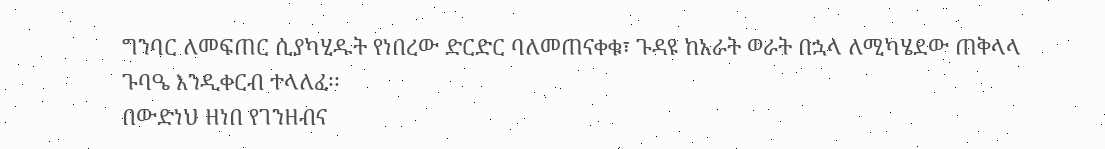ግንባር ለመፍጠር ሲያካሂዱት የነበረው ድርድር ባለመጠናቀቁ፣ ጉዳዩ ከአራት ወራት በኋላ ለሚካሄደው ጠቅላላ ጉባዔ እንዲቀርብ ተላለፈ፡፡
በውድነህ ዘነበ የገንዘብና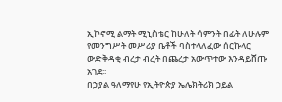ኢኮኖሚ ልማት ሚኒስቴር ከሁለት ሳምንት በፊት ለሁሉም የመንግሥት መሥሪያ ቤቶች ባስተላለፈው ሰርኩላር ውድቅዳቂ ብረታ ብረት በጨረታ አውጥተው እንዳይሸጡ አገደ፡፡
በኃያል ዓለማየሁ የኢትዮጵያ ኤሌክትሪክ ኃይል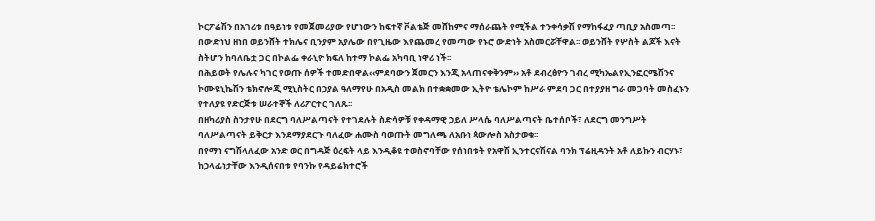ኮርፖሬሽን በአገሪቱ በዓይነቱ የመጀመሪያው የሆነውን ከፍተኛ ቮልቴጅ መሸከምና ማሰራጨት የሚችል ተንቀሳቃሽ የማከፋፈያ ጣቢያ አስመጣ፡፡
በውድነህ ዘነበ ወይንሸት ተክሌና ቢንያም አያሌው በየጊዜው እየጨመረ የመጣው የኑሮ ውድነት አስመርሯቸዋል፡፡ ወይንሸት የሦስት ልጆች እናት ስትሆን ከባለቤቷ ጋር በኮልፌ ቀራኒዮ ክፍለ ከተማ ኮልፌ አካባቢ ነዋሪ ነች፡፡
በሕይወት የሌሉና ካገር የወጡ ሰዎች ተመድበዋል‹‹ምደባውን ጀመርን እንጂ አላጠናቀቅንም›› አቶ ደብረፅዮን ገብረ ሚካኤልየኢንፎርሜሽንና ኮሙዩኒኬሽን ቴክኖሎጂ ሚኒስትር በኃያል ዓለማየሁ በአዲስ መልክ በተቋቋመው ኢትዮ ቴሌኮም ከሥራ ምደባ ጋር በተያያዘ ግራ መጋባት መስፈኑን የተለያዩ የድርጅቱ ሠራተኞች ለሪፖርተር ገለጹ፡፡
በዘካሪያስ ስንታየሁ በደርግ ባለሥልጣናት የተገደሉት ስድሳዎቹ የቀዳማዊ ኃይለ ሥላሴ ባለሥልጣናት ቤተሰቦች፣ ለደርግ መንግሥት ባለሥልጣናት ይቅርታ እንደማያደርጉ ባለፈው ሐሙስ ባወጡት መግለጫ ለአቡነ ጳውሎስ አስታወቁ፡፡
በየማነ ናግሽላለፈው አንድ ወር በግዳጅ ዕረፍት ላይ እንዲቆዩ ተወስኖባቸው የሰነበቱት የአዋሽ ኢንተርናሽናል ባንክ ፕሬዚዳንት አቶ ለይኩን ብርሃኑ፣ ከኃላፊነታቸው እንዲሰናበቱ የባንኩ የዳይሬክተሮች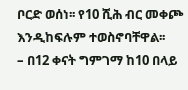ቦርድ ወሰነ፡፡ የ10 ሺሕ ብር መቀጮ እንዲከፍሉም ተወስኖባቸዋል፡፡
– በ12 ቀናት ግምገማ ከ10 በላይ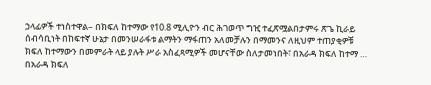ኃላፊዎች ተነስተዋል– በክፍለ ከተማው የ10.8 ሚሊዮን ብር ሕገወጥ ግዢ ተፈጽሟልበታምሩ ጽጌ ኪራይ ሰብሳቢነት በከፍተኛ ሁኔታ በመንሠራፋቱ ልማትን ማፋጠን አለመቻሉን በማመንና ለዚህም ተጠያቂዎቹ ክፍለ ከተማውን በመምራት ላይ ያሉት ሥራ አስፈጻሚዎች መሆናቸው ስለታመነበት፣ በአራዳ ክፍለ ከተማ …
በአራዳ ክፍለ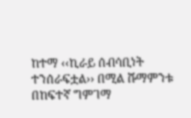ከተማ ‹‹ኪራይ ሰብሳቢነት ተንሰራፍቷል›› በሚል ሹማምንቱ በከፍተኛ ግምገማ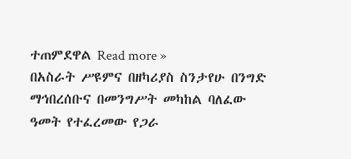ተጠምደዋል Read more »
በአስራት ሥዩምና በዘካሪያስ ስንታየሁ በንግድ ማኅበረሰቡና በመንግሥት መካከል ባለፈው ዓመት የተፈረመው የጋራ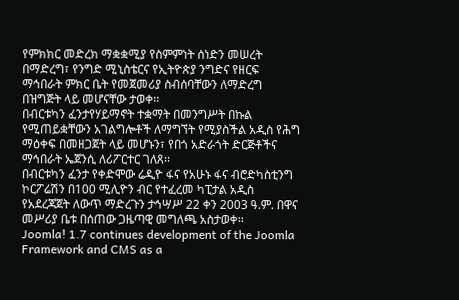የምክክር መድረክ ማቋቋሚያ የስምምነት ሰነድን መሠረት በማድረግ፣ የንግድ ሚኒስቴርና የኢትዮጵያ ንግድና የዘርፍ ማኅበራት ምክር ቤት የመጀመሪያ ስብሰባቸውን ለማድረግ በዝግጅት ላይ መሆናቸው ታወቀ፡፡
በብርቱካን ፈንታየሃይማኖት ተቋማት በመንግሥት በኩል የሚጠይቋቸውን አገልግሎቶች ለማግኘት የሚያስችል አዲስ የሕግ ማዕቀፍ በመዘጋጀት ላይ መሆኑን፣ የበጎ አድራጎት ድርጅቶችና ማኅበራት ኤጀንሲ ለሪፖርተር ገለጸ፡፡
በብርቱካን ፈንታ የቀድሞው ሬዲዮ ፋና የአሁኑ ፋና ብሮድካስቲንግ ኮርፖሬሽን በ100 ሚሊዮን ብር የተፈረመ ካፒታል አዲስ የአደረጃጀት ለውጥ ማድረጉን ታኅሣሥ 22 ቀን 2003 ዓ.ም. በዋና መሥሪያ ቤቱ በሰጠው ጋዜጣዊ መግለጫ አስታወቀ፡፡
Joomla! 1.7 continues development of the Joomla Framework and CMS as a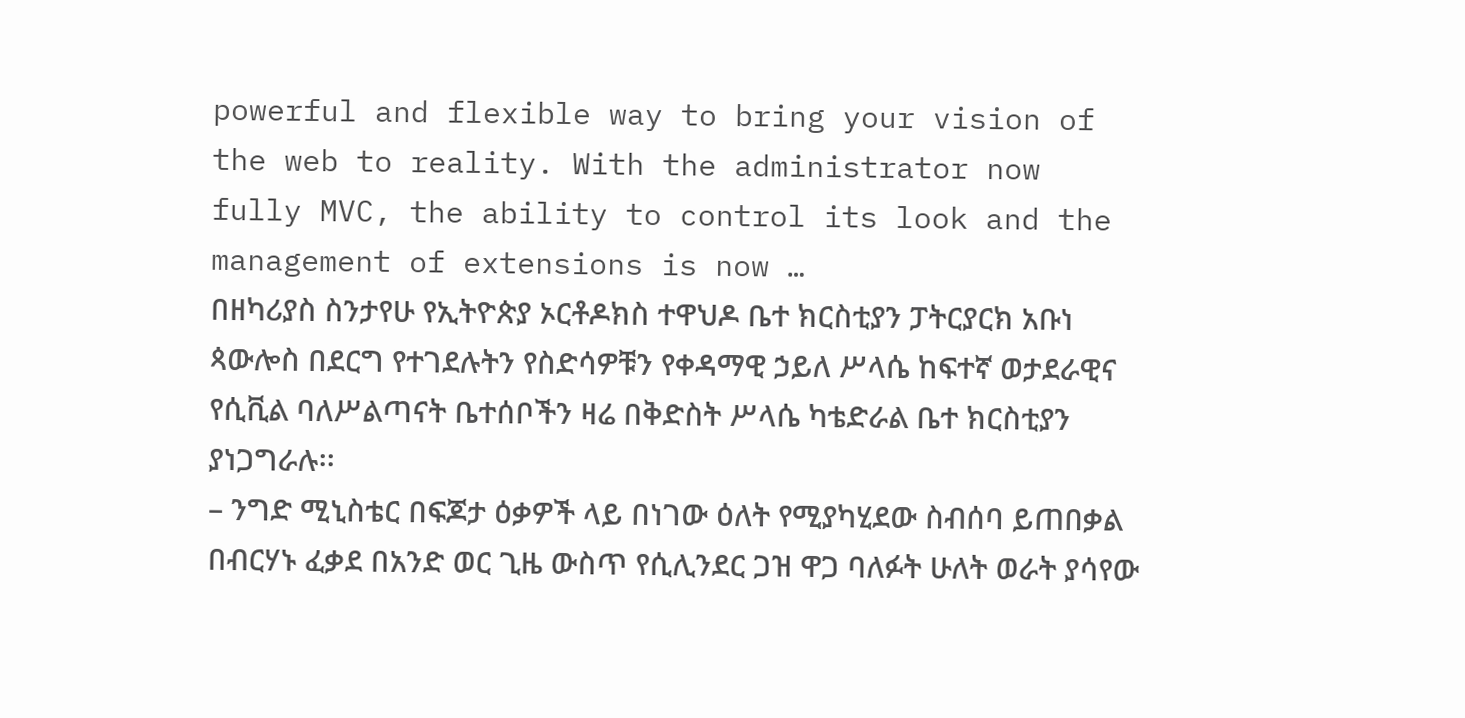powerful and flexible way to bring your vision of the web to reality. With the administrator now fully MVC, the ability to control its look and the management of extensions is now …
በዘካሪያስ ስንታየሁ የኢትዮጵያ ኦርቶዶክስ ተዋህዶ ቤተ ክርስቲያን ፓትርያርክ አቡነ ጳውሎስ በደርግ የተገደሉትን የስድሳዎቹን የቀዳማዊ ኃይለ ሥላሴ ከፍተኛ ወታደራዊና የሲቪል ባለሥልጣናት ቤተሰቦችን ዛሬ በቅድስት ሥላሴ ካቴድራል ቤተ ክርስቲያን ያነጋግራሉ፡፡
– ንግድ ሚኒስቴር በፍጆታ ዕቃዎች ላይ በነገው ዕለት የሚያካሂደው ስብሰባ ይጠበቃል በብርሃኑ ፈቃደ በአንድ ወር ጊዜ ውስጥ የሲሊንደር ጋዝ ዋጋ ባለፉት ሁለት ወራት ያሳየው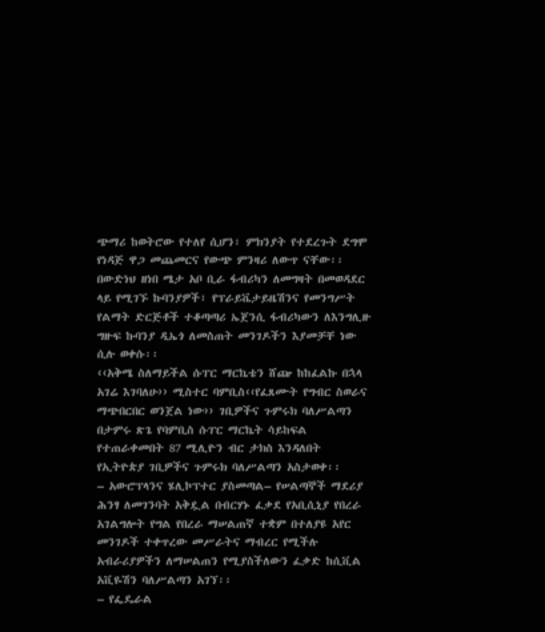ጭማሪ ከወትሮው የተለየ ሲሆን፣ ምክንያት የተደረጉት ደግሞ የነዳጅ ዋጋ መጨመርና የውጭ ምንዛሪ ለውጥ ናቸው፡፡
በውድነህ ዘነበ ሜታ አቦ ቢራ ፋብሪካን ለመግዛት በመወዳደር ላይ የሚገኙ ኩባንያዎች፣ የፕራይቬታይዜሽንና የመንግሥት የልማት ድርጅቶች ተቆጣጣሪ ኤጀንሲ ፋብሪካውን ለእንግሊዙ ግዙፍ ኩባንያ ዲኤጎ ለመስጠት መንገዶችን እያመቻቸ ነው ሲሉ ወቀሱ፡፡
‹‹አቅሜ ስለማይችል ሱፐር ማርኬቴን ሸጬ ከከፈልኩ በኋላ አገሬ እገባለሁ›› ሚስተር ባምቢስ‹‹የፈጸሙት የግብር ስወራና ማጭበርበር ወንጀል ነው›› ገቢዎችና ጉምሩክ ባለሥልጣን በታምሩ ጽጌ የባምቢስ ሱፐር ማርኬት ሳይከፍል የተጠራቀመበት 87 ሚሊዮን ብር ታክስ እንዳለበት የኢትዮጵያ ገቢዎችና ጉምሩክ ባለሥልጣን አስታወቀ፡፡
– አውሮፕላንና ሄሊኮፕተር ያስመጣል– የሠልጣኞች ማደሪያ ሕንፃ ለመገንባት አቅዷል በብርሃኑ ፈቃደ የአቢሲኒያ የበረራ አገልግሎት የግል የበረራ ማሠልጠኛ ተቋም በተለያዩ አየር መንገዶች ተቀጥረው መሥራትና ማብረር የሚችሉ አብራሪያዎችን ለማሠልጠን የሚያስችለውን ፈቃድ ከሲቪል አቪዬሽን ባለሥልጣን አገኘ፡፡
– የፌዴራል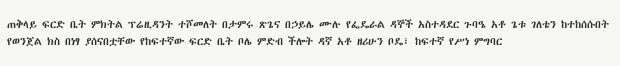ጠቅላይ ፍርድ ቤት ምክትል ፕሬዚዳንት ተሾመለት በታምሩ ጽጌና በኃይሌ ሙሉ የፌዴራል ዳኞች አስተዳደር ጉባዔ አቶ ጌቱ ገለቴን ከተከሰሱበት የወንጀል ክስ በነፃ ያሰናበቷቸው የከፍተኛው ፍርድ ቤት ቦሌ ምድብ ችሎት ዳኛ አቶ ዘሪሁን ቦዴ፣ ከፍተኛ የሥነ ምግባር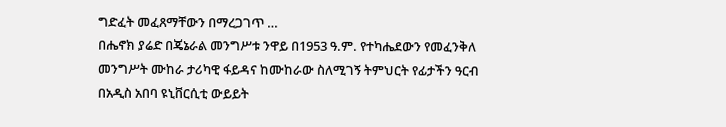ግድፈት መፈጸማቸውን በማረጋገጥ …
በሔኖክ ያሬድ በጄኔራል መንግሥቱ ንዋይ በ1953 ዓ.ም. የተካሔደውን የመፈንቅለ መንግሥት ሙከራ ታሪካዊ ፋይዳና ከሙከራው ስለሚገኝ ትምህርት የፊታችን ዓርብ በአዲስ አበባ ዩኒቨርሲቲ ውይይት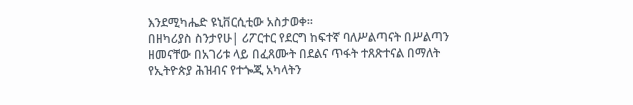እንደሚካሔድ ዩኒቨርሲቲው አስታወቀ፡፡
በዘካሪያስ ስንታየሁ| ሪፖርተር የደርግ ከፍተኛ ባለሥልጣናት በሥልጣን ዘመናቸው በአገሪቱ ላይ በፈጸሙት በደልና ጥፋት ተጸጽተናል በማለት የኢትዮጵያ ሕዝብና የተጐጂ አካላትን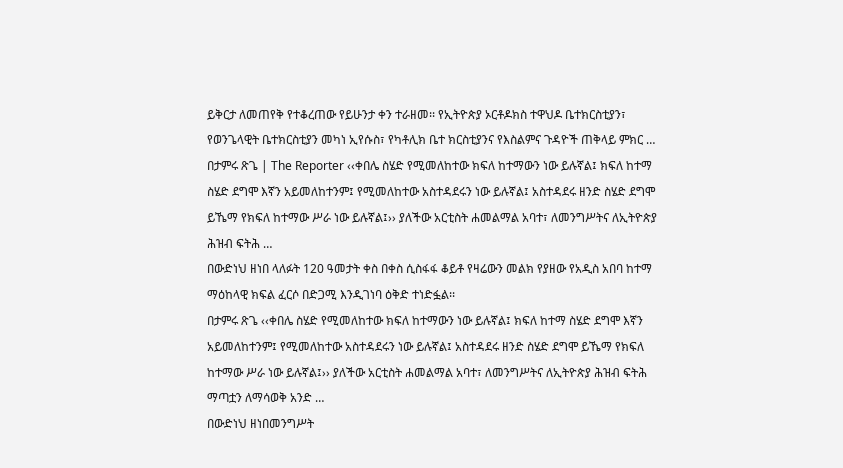ይቅርታ ለመጠየቅ የተቆረጠው የይሁንታ ቀን ተራዘመ፡፡ የኢትዮጵያ ኦርቶዶክስ ተዋህዶ ቤተክርስቲያን፣ የወንጌላዊት ቤተክርስቲያን መካነ ኢየሱስ፣ የካቶሊክ ቤተ ክርስቲያንና የእስልምና ጉዳዮች ጠቅላይ ምክር …
በታምሩ ጽጌ | The Reporter ‹‹ቀበሌ ስሄድ የሚመለከተው ክፍለ ከተማውን ነው ይሉኛል፤ ክፍለ ከተማ ስሄድ ደግሞ እኛን አይመለከተንም፤ የሚመለከተው አስተዳደሩን ነው ይሉኛል፤ አስተዳደሩ ዘንድ ስሄድ ደግሞ ይኼማ የክፍለ ከተማው ሥራ ነው ይሉኛል፤›› ያለችው አርቲስት ሐመልማል አባተ፣ ለመንግሥትና ለኢትዮጵያ ሕዝብ ፍትሕ …
በውድነህ ዘነበ ላለፉት 120 ዓመታት ቀስ በቀስ ሲስፋፋ ቆይቶ የዛሬውን መልክ የያዘው የአዲስ አበባ ከተማ ማዕከላዊ ክፍል ፈርሶ በድጋሚ እንዲገነባ ዕቅድ ተነድፏል፡፡
በታምሩ ጽጌ ‹‹ቀበሌ ስሄድ የሚመለከተው ክፍለ ከተማውን ነው ይሉኛል፤ ክፍለ ከተማ ስሄድ ደግሞ እኛን አይመለከተንም፤ የሚመለከተው አስተዳደሩን ነው ይሉኛል፤ አስተዳደሩ ዘንድ ስሄድ ደግሞ ይኼማ የክፍለ ከተማው ሥራ ነው ይሉኛል፤›› ያለችው አርቲስት ሐመልማል አባተ፣ ለመንግሥትና ለኢትዮጵያ ሕዝብ ፍትሕ ማጣቷን ለማሳወቅ አንድ …
በውድነህ ዘነበመንግሥት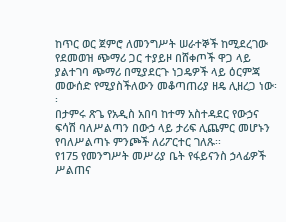ከጥር ወር ጀምሮ ለመንግሥት ሠራተኞች ከሚደረገው የደመወዝ ጭማሪ ጋር ተያይዞ በሸቀጦች ዋጋ ላይ ያልተገባ ጭማሪ በሚያደርጉ ነጋዴዎች ላይ ዕርምጃ መውሰድ የሚያስችለውን መቆጣጠሪያ ዘዴ ሊዘረጋ ነው፡፡
በታምሩ ጽጌ የአዲስ አበባ ከተማ አስተዳደር የውኃና ፍሳሽ ባለሥልጣን በውኃ ላይ ታሪፍ ሊጨምር መሆኑን የባለሥልጣኑ ምንጮች ለሪፖርተር ገለጹ፡፡
የ175 የመንግሥት መሥሪያ ቤት የፋይናንስ ኃላፊዎች ሥልጠና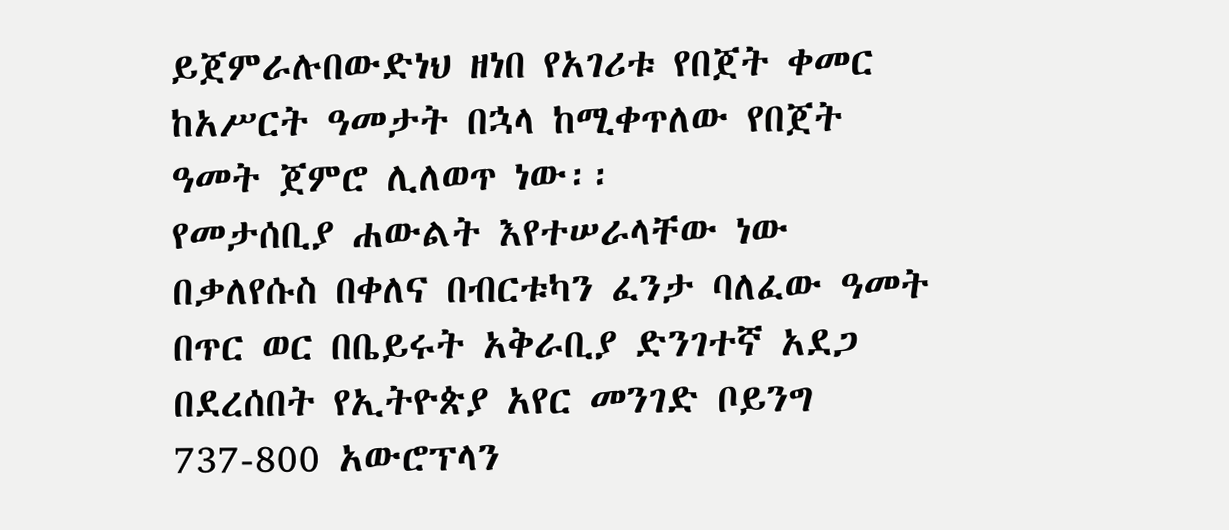ይጀምራሉበውድነህ ዘነበ የአገሪቱ የበጀት ቀመር ከአሥርት ዓመታት በኋላ ከሚቀጥለው የበጀት ዓመት ጀምሮ ሊለወጥ ነው፡፡
የመታሰቢያ ሐውልት እየተሠራላቸው ነው በቃለየሱስ በቀለና በብርቱካን ፈንታ ባለፈው ዓመት በጥር ወር በቤይሩት አቅራቢያ ድንገተኛ አደጋ በደረሰበት የኢትዮጵያ አየር መንገድ ቦይንግ 737-800 አውሮፕላን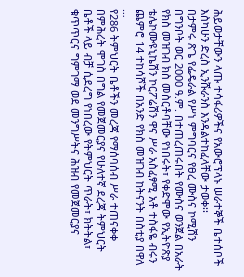ሕይወታቸውን ላጡ ተሳፋሪዎችና የአውሮፕላኑ ሠራተኞች ቤተሰቦች እስካሁን ድረስ ኢንሹራንስ እንዳልተከፈላቸው ታወቀ፡፡
በታምሩ ጽጌ የፌዴራል የሥነ ምግባርና የፀረ ሙስና ኮሚሽን በግንቦት ወር 2000 ዓ.ም. በተጠረጠሩበት የሙስና ወንጀል በአራት የክስ መዝገብ ክስ መስርቶባቸው የነበሩት፣ የቀድሞው የኢትዮጽያ ቴሌኮሙዩኒኬሽን ኮርፖሬሽን ዋና ሥራ አስፈፃሚ አቶ ተስፋዬ ብሩን ጨምሮ 14 ተከሳሾች በአንድ የክስ መዝገብ ከትናንት በስቲያ በዋለ …
የ286 ትምህርት ቤቶችን መረጃ የማሰባሰብ ሥራ ተጠናቀቀ በምሕረት ሞገስ በግል የመጀመርያና የሁለተኛ ደረጃ ትምህርት ቤቶች ላይ ብቻ ሲደረግ የነበረው የትምህርት ጥራት፣ ክትትል፣ ቁጥጥርና ግምገማ ወደ መንግሥትና ሕዝብ የመጀመርያና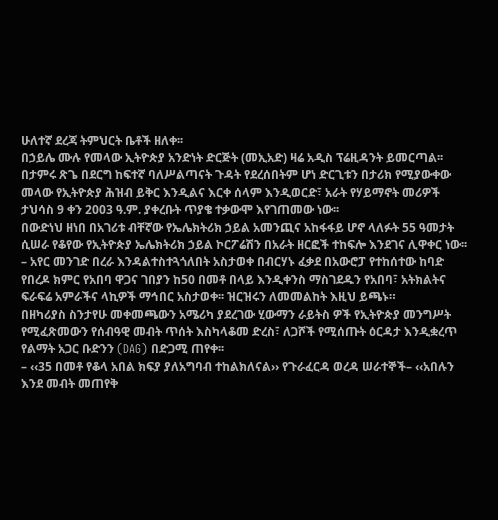ሁለተኛ ደረጃ ትምህርት ቤቶች ዘለቀ፡፡
በኃይሌ ሙሉ የመላው ኢትዮጵያ አንድነት ድርጅት (መኢአድ) ዛሬ አዲስ ፕሬዚዳንት ይመርጣል፡፡
በታምሩ ጽጌ በደርግ ከፍተኛ ባለሥልጣናት ጉዳት የደረሰበትም ሆነ ድርጊቱን በታሪክ የሚያውቀው መላው የኢትዮጵያ ሕዝብ ይቅር እንዲልና እርቀ ሰላም እንዲወርድ፣ አራት የሃይማኖት መሪዎች ታህሳስ 9 ቀን 2003 ዓ.ም. ያቀረቡት ጥያቄ ተቃውሞ እየገጠመው ነው፡፡
በውድነህ ዘነበ በአገሪቱ ብቸኛው የኤሌክትሪክ ኃይል አመንጪና አከፋፋይ ሆኖ ላለፉት 55 ዓመታት ሲሠራ የቆየው የኢትዮጵያ ኤሌክትሪክ ኃይል ኮርፖሬሽን በአራት ዘርፎች ተከፍሎ እንደገና ሊዋቀር ነው፡፡
– አየር መንገድ በረራ እንዳልተስተጓጎለበት አስታወቀ በብርሃኑ ፈቃደ በአውሮፓ የተከሰተው ከባድ የበረዶ ክምር የአበባ ዋጋና ገበያን ከ50 በመቶ በላይ እንዲቀንስ ማስገደዱን የአበባ፣ አትክልትና ፍራፍሬ አምራችና ላኪዎች ማኅበር አስታወቀ፡፡ ዝርዝሩን ለመመልከት እዚህ ይጫኑ።
በዘካሪያስ ስንታየሁ መቀመጫውን አሜሪካ ያደረገው ሂውማን ራይትስ ዎች የኢትዮጵያ መንግሥት የሚፈጽመውን የሰብዓዊ መብት ጥሰት እስካላቆመ ድረስ፣ ለጋሾች የሚሰጡት ዕርዳታ እንዲቋረጥ የልማት አጋር ቡድንን (DAG) በድጋሚ ጠየቀ፡፡
– ‹‹35 በመቶ የቆላ አበል ክፍያ ያለአግባብ ተከልክለናል›› የጉራፈርዳ ወረዳ ሠራተኞች– ‹‹አበሉን እንደ መብት መጠየቅ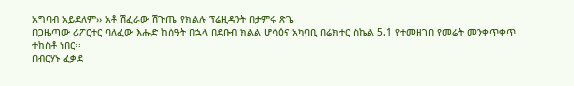አግባብ አይደለም›› አቶ ሽፈራው ሽጉጤ የክልሉ ፕሬዚዳንት በታምሩ ጽጌ
በጋዜጣው ሪፖርተር ባለፈው እሑድ ከሰዓት በኋላ በደቡብ ክልል ሆሳዕና አካባቢ በሬክተር ስኬል 5.1 የተመዘገበ የመሬት መንቀጥቀጥ ተከስቶ ነበር፡፡
በብርሃኑ ፈቃደ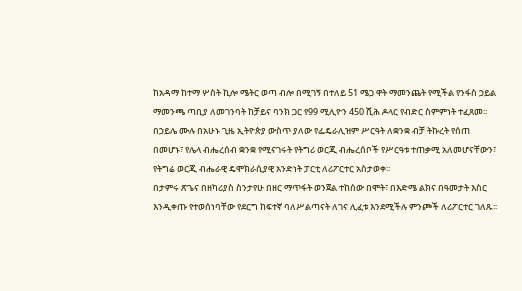ከአዳማ ከተማ ሦስት ኪሎ ሜትር ወጣ ብሎ በሚገኝ በተለይ 51 ሜጋ ዋት ማመንጨት የሚችል የንፋስ ኃይል ማመንጫ ጣቢያ ለመገንባት ከቻይና ባንክ ጋር የ99 ሚሊዮን 450 ሺሕ ዶላር የብድር ስምምነት ተፈጸመ፡፡
በኃይሌ ሙሉ በአሁኑ ጊዜ ኢትዮጵያ ውስጥ ያለው የፌዴራሊዝም ሥርዓት ለቋንቋ ብቻ ትኩረት የሰጠ በመሆኑ፣ የሌላ ብሔረሰብ ቋንቋ የሚናገሩት የትግሪ ወርጂ ብሔረሰቦች የሥርዓቱ ተጠቃሚ አለመሆናቸውን፣ የትግሬ ወርጂ ብሔራዊ ዴሞክራሲያዊ አንድነት ፓርቲ ለሪፖርተር አስታወቀ፡፡
በታምሩ ጽጌና በዘካሪያስ ስንታየሁ በዘር ማጥፋት ወንጀል ተከሰው በሞት፣ በእድሜ ልክና በዓመታት እስር እንዲቀጡ የተወሰነባቸው የደርግ ከፍተኛ ባለሥልጣናት ለገና ሊፈቱ እንደሚችሉ ምንጮች ለሪፖርተር ገለጹ፡፡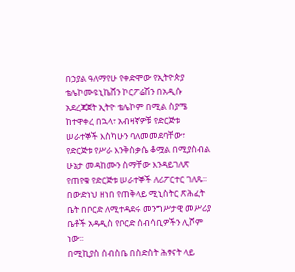በኃያል ዓለማየሁ የቀድሞው የኢትዮጵያ ቴሌኮሙዩኒኬሸን ኮርፖሬሽን በአዲሱ አደረጃጀት ኢትዮ ቴሌኮም በሚል ስያሜ ከተዋቀረ በኋላ፣ አብዛኛዎቹ የድርጅቱ ሠራተኞች እስካሁን ባለመመደባቸው፣ የድርጅቱ የሥራ እንቅስቃሴ ቆሟል በሚያስብል ሁኔታ መዳከሙን ስማቸው እንዳይገለጽ የጠየቁ የድርጅቱ ሠራተኞች ለሪፖርተር ገለጹ፡፡
በውድነህ ዘነበ የጠቅላይ ሚኒስትር ጽሕፈት ቤት በቦርድ ለሚተዳደሩ መንግሥታዊ መሥሪያ ቤቶች አዳዲስ የቦርድ ሰብሳቢዎችን ሊሾም ነው፡፡
በሚኪያስ ሰብስቤ በስድስት ሕፃናት ላይ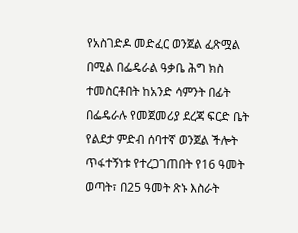የአስገድዶ መድፈር ወንጀል ፈጽሟል በሚል በፌዴራል ዓቃቤ ሕግ ክስ ተመስርቶበት ከአንድ ሳምንት በፊት በፌዴራሉ የመጀመሪያ ደረጃ ፍርድ ቤት የልደታ ምድብ ሰባተኛ ወንጀል ችሎት ጥፋተኝነቱ የተረጋገጠበት የ16 ዓመት ወጣት፣ በ25 ዓመት ጽኑ እስራት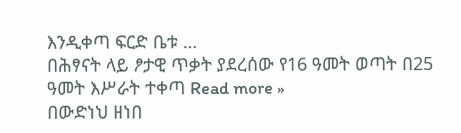እንዲቀጣ ፍርድ ቤቱ …
በሕፃናት ላይ ፆታዊ ጥቃት ያደረሰው የ16 ዓመት ወጣት በ25 ዓመት እሥራት ተቀጣ Read more »
በውድነህ ዘነበ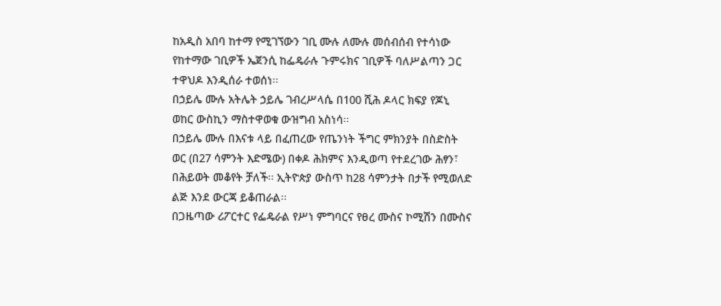ከአዲስ አበባ ከተማ የሚገኘውን ገቢ ሙሉ ለሙሉ መሰብሰብ የተሳነው የከተማው ገቢዎች ኤጀንሲ ከፌዴራሉ ጉምሩክና ገቢዎች ባለሥልጣን ጋር ተዋህዶ እንዲሰራ ተወሰነ፡፡
በኃይሌ ሙሉ አትሌት ኃይሌ ገብረሥላሴ በ100 ሺሕ ዶላር ክፍያ የጆኒ ወከር ውስኪን ማስተዋወቁ ውዝግብ አስነሳ፡፡
በኃይሌ ሙሉ በእናቱ ላይ በፈጠረው የጤንነት ችግር ምክንያት በስድስት ወር (በ27 ሳምንት እድሜው) በቀዶ ሕክምና እንዲወጣ የተደረገው ሕፃን፣ በሕይወት መቆየት ቻለች፡፡ ኢትዮጵያ ውስጥ ከ28 ሳምንታት በታች የሚወለድ ልጅ እንደ ውርጃ ይቆጠራል፡፡
በጋዜጣው ሪፖርተር የፌዴራል የሥነ ምግባርና የፀረ ሙስና ኮሚሽን በሙስና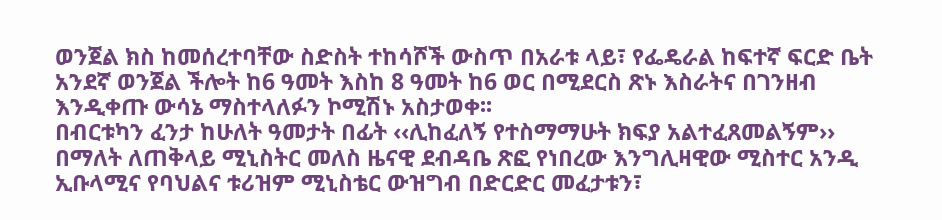ወንጀል ክስ ከመሰረተባቸው ስድስት ተከሳሾች ውስጥ በአራቱ ላይ፣ የፌዴራል ከፍተኛ ፍርድ ቤት አንደኛ ወንጀል ችሎት ከ6 ዓመት እስከ 8 ዓመት ከ6 ወር በሚደርስ ጽኑ እስራትና በገንዘብ እንዲቀጡ ውሳኔ ማስተላለፉን ኮሚሽኑ አስታወቀ፡፡
በብርቱካን ፈንታ ከሁለት ዓመታት በፊት ‹‹ሊከፈለኝ የተስማማሁት ክፍያ አልተፈጸመልኝም›› በማለት ለጠቅላይ ሚኒስትር መለስ ዜናዊ ደብዳቤ ጽፎ የነበረው እንግሊዛዊው ሚስተር አንዲ ኢቡላሚና የባህልና ቱሪዝም ሚኒስቴር ውዝግብ በድርድር መፈታቱን፣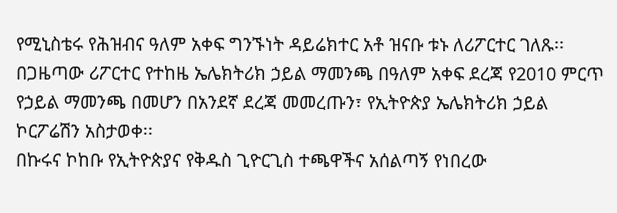የሚኒስቴሩ የሕዝብና ዓለም አቀፍ ግንኙነት ዳይሬክተር አቶ ዝናቡ ቱኑ ለሪፖርተር ገለጹ፡፡
በጋዜጣው ሪፖርተር የተከዜ ኤሌክትሪክ ኃይል ማመንጫ በዓለም አቀፍ ደረጃ የ2010 ምርጥ የኃይል ማመንጫ በመሆን በአንደኛ ደረጃ መመረጡን፣ የኢትዮጵያ ኤሌክትሪክ ኃይል ኮርፖሬሽን አስታወቀ፡፡
በኩሩና ኮከቡ የኢትዮጵያና የቅዱስ ጊዮርጊስ ተጫዋችና አሰልጣኝ የነበረው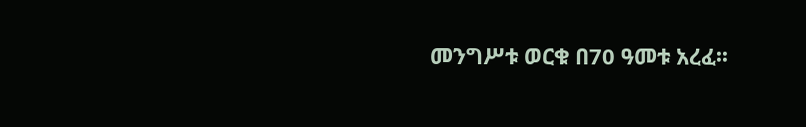መንግሥቱ ወርቁ በ70 ዓመቱ አረፈ፡፡